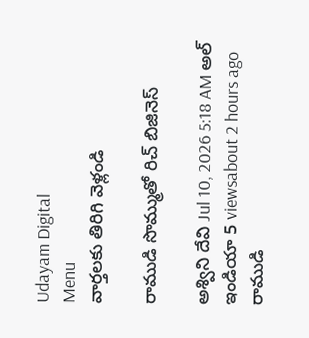Udayam Digital
Menu
వార్తలకు తిరిగి వెళ్లండి

రాముడి సొమ్ముతో రిచ్ బిజినెస్

అశ్విని దేవి Jul 10, 2026 5:18 AM అల్ ఇండియా 5 viewsabout 2 hours ago
రాముడి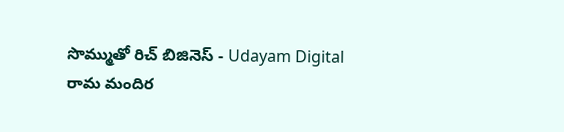సొమ్ముతో రిచ్ బిజినెస్ - Udayam Digital
రామ మందిర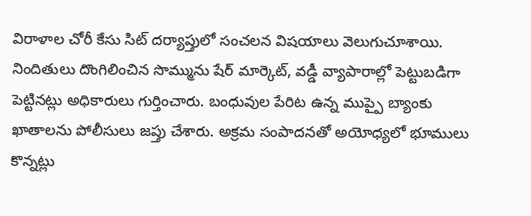విరాళాల చోరీ కేసు సిట్ దర్యాప్తులో సంచలన విషయాలు వెలుగుచూశాయి. నిందితులు దొంగిలించిన సొమ్మును షేర్ మార్కెట్, వడ్డీ వ్యాపారాల్లో పెట్టుబడిగా పెట్టినట్లు అధికారులు గుర్తించారు. బంధువుల పేరిట ఉన్న ముప్పై బ్యాంకు ఖాతాలను పోలీసులు జప్తు చేశారు. అక్రమ సంపాదనతో అయోధ్యలో భూములు కొన్నట్లు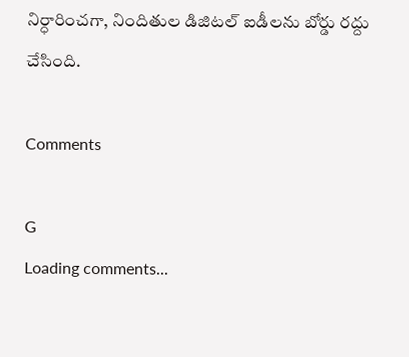నిర్ధారించగా, నిందితుల డిజిటల్ ఐడీలను బోర్డు రద్దు చేసింది.

Comments

G
Loading comments...